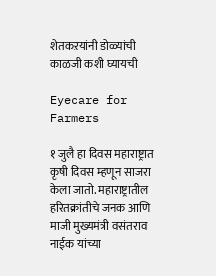शेतकऱयांनी डोळ्यांची काळजी कशी घ्यायची

Eyecare for Farmers

१ जुलै हा दिवस महाराष्ट्रात कृषी दिवस म्हणून साजरा केला जातो. महाराष्ट्रातील हरितक्रांतीचे जनक आणि माजी मुख्यमंत्री वसंतराव नाईक यांच्या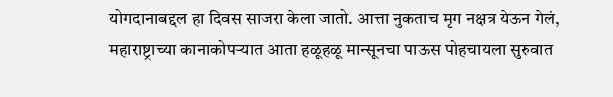योगदानाबद्दल हा दिवस साजरा केला जातो. आत्ता नुकताच मृग नक्षत्र येऊन गेलं, महाराष्ट्राच्या कानाकोपऱ्यात आता हळूहळू मान्सूनचा पाऊस पोहचायला सुरुवात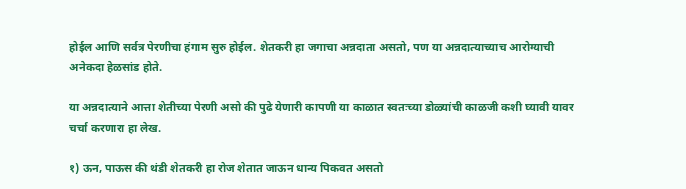होईल आणि सर्वत्र पेरणीचा हंगाम सुरु होईल. शेतकरी हा जगाचा अन्नदाता असतो, पण या अन्नदात्याच्याच आरोग्याची अनेकदा हेळसांड होते.

या अन्नदात्याने आत्ता शेतीच्या पेरणी असो की पुढे येणारी कापणी या काळात स्वतःच्या डोळ्यांची काळजी कशी घ्यावी यावर चर्चा करणारा हा लेख.

१) ऊन, पाऊस की थंडी शेतकरी हा रोज शेतात जाऊन धान्य पिकवत असतो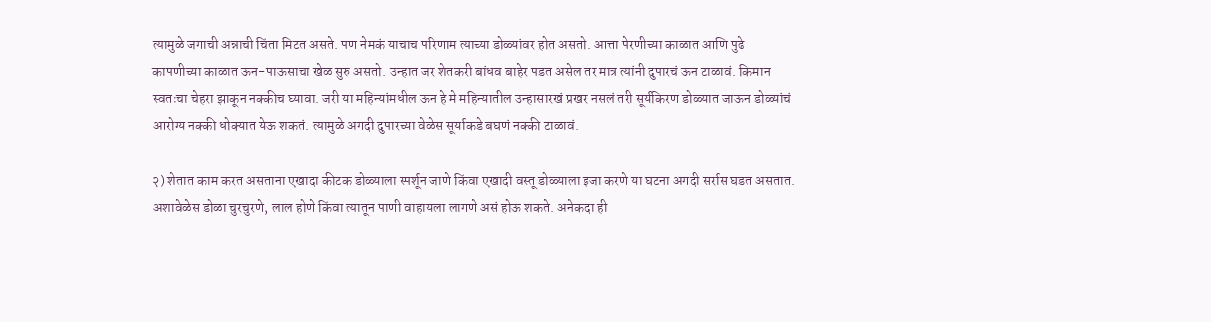त्यामुळे जगाची अन्नाची चिंता मिटत असते. पण नेमकं याचाच परिणाम त्याच्या डोळ्यांवर होत असतो. आत्ता पेरणीच्या काळात आणि पुढे कापणीच्या काळात ऊन-पाऊसाचा खेळ सुरु असतो. उन्हात जर शेतकरी बांधव बाहेर पडत असेल तर मात्र त्यांनी दुपारचं ऊन टाळावं. किमान स्वतःचा चेहरा झाकून नक्कीच घ्यावा. जरी या महिन्यांमधील ऊन हे मे महिन्यातील उन्हासारखं प्रखर नसलं तरी सूर्यकिरण डोळ्यात जाऊन डोळ्यांचं आरोग्य नक्की धोक्यात येऊ शकतं. त्यामुळे अगदी दुपारच्या वेळेस सूर्याकडे बघणं नक्की टाळावं.

२) शेतात काम करत असताना एखादा कीटक डोळ्याला स्पर्शून जाणे किंवा एखादी वस्तू डोळ्याला इजा करणे या घटना अगदी सर्रास घडत असतात. अशावेळेस डोळा चुरचुरणे, लाल होणे किंवा त्यातून पाणी वाहायला लागणे असं होऊ शकते. अनेकदा ही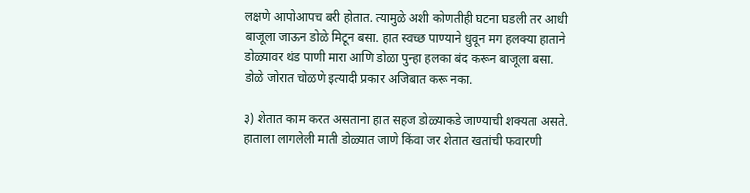लक्षणे आपोआपच बरी होतात. त्यामुळे अशी कोणतीही घटना घडली तर आधी बाजूला जाऊन डोळे मिटून बसा. हात स्वच्छ पाण्याने धुवून मग हलक्या हाताने डोळ्यावर थंड पाणी मारा आणि डोळा पुन्हा हलका बंद करून बाजूला बसा. डोळे जोरात चोळणे इत्यादी प्रकार अजिबात करू नका.

३) शेतात काम करत असताना हात सहज डोळ्याकडे जाण्याची शक्यता असते. हाताला लागलेली माती डोळ्यात जाणे किंवा जर शेतात खतांची फवारणी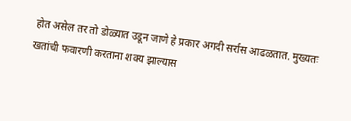होत असेल तर तो डोळ्यात उडून जाणे हे प्रकार अगदी सर्रास आढळतात. मुख्यतः खतांची फवारणी करताना शक्य झाल्यास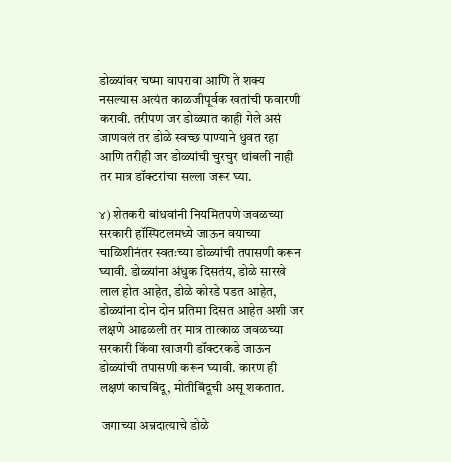डोळ्यांवर चष्मा वापरावा आणि ते शक्य नसल्यास अत्यंत काळजीपूर्वक खतांची फवारणी करावी. तरीपण जर डोळ्यात काही गेले असं जाणवलं तर डोळे स्वच्छ पाण्याने धुवत रहा आणि तरीही जर डोळ्यांची चुरचुर थांबली नाही तर मात्र डॉक्टरांचा सल्ला जरूर घ्या.

४) शेतकरी बांधवांनी नियमितपणे जवळच्या सरकारी हॉस्पिटलमध्ये जाऊन वयाच्या चाळिशीनंतर स्वतःच्या डोळ्यांची तपासणी करून घ्यावी. डोळ्यांना अंधुक दिसतंय, डोळे सारखे लाल होत आहेत, डोळे कोरडे पडत आहेत, डोळ्यांना दोन दोन प्रतिमा दिसत आहेत अशी जर लक्षणे आढळली तर मात्र तात्काळ जवळच्या सरकारी किंवा खाजगी डॉक्टरकडे जाऊन डोळ्यांची तपासणी करून घ्यावी. कारण ही लक्षणं काचबिंदू, मोतीबिंदूची असू शकतात.

 जगाच्या अन्नदात्याचे डोळे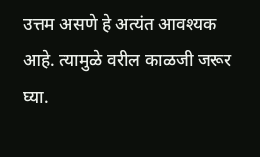उत्तम असणे हे अत्यंत आवश्यक आहे. त्यामुळे वरील काळजी जरूर घ्या.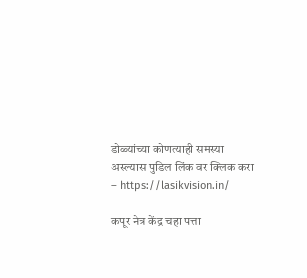डोळ्यांच्या कोणत्याही समस्या अस्ल्यास पुडिल लिंक वर क्लिक करा – https://lasikvision.in/

कपूर नेत्र केंद्र चहा पत्ता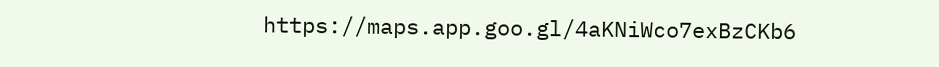https://maps.app.goo.gl/4aKNiWco7exBzCKb6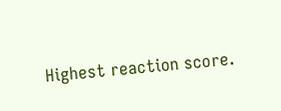Highest reaction score.